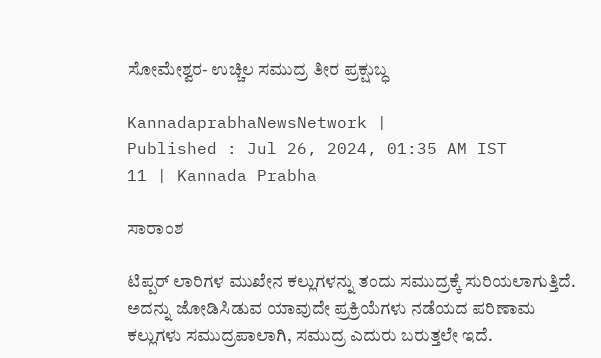ಸೋಮೇಶ್ವರ- ಉಚ್ಚಿಲ ಸಮುದ್ರ ತೀರ ಪ್ರಕ್ಷುಬ್ಧ

KannadaprabhaNewsNetwork |
Published : Jul 26, 2024, 01:35 AM IST
11 | Kannada Prabha

ಸಾರಾಂಶ

ಟಿಪ್ಪರ್‌ ಲಾರಿಗಳ ಮುಖೇನ ಕಲ್ಲುಗಳನ್ನು ತಂದು ಸಮುದ್ರಕ್ಕೆ ಸುರಿಯಲಾಗುತ್ತಿದೆ. ಅದನ್ನು ಜೋಡಿಸಿಡುವ ಯಾವುದೇ ಪ್ರಕ್ರಿಯೆಗಳು ನಡೆಯದ ಪರಿಣಾಮ ಕಲ್ಲುಗಳು ಸಮುದ್ರಪಾಲಾಗಿ, ಸಮುದ್ರ ಎದುರು ಬರುತ್ತಲೇ ಇದೆ.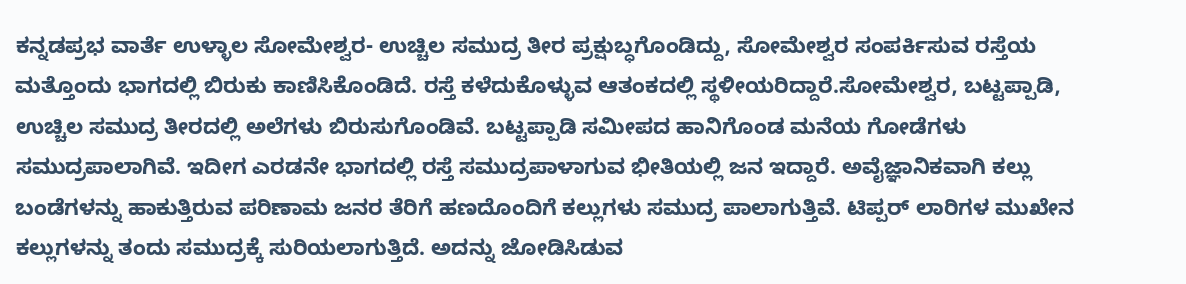ಕನ್ನಡಪ್ರಭ ವಾರ್ತೆ ಉಳ್ಳಾಲ ಸೋಮೇಶ್ವರ- ಉಚ್ಚಿಲ ಸಮುದ್ರ ತೀರ ಪ್ರಕ್ಷುಬ್ಧಗೊಂಡಿದ್ದು, ಸೋಮೇಶ್ವರ ಸಂಪರ್ಕಿಸುವ ರಸ್ತೆಯ ಮತ್ತೊಂದು ಭಾಗದಲ್ಲಿ ಬಿರುಕು ಕಾಣಿಸಿಕೊಂಡಿದೆ. ರಸ್ತೆ ಕಳೆದುಕೊಳ್ಳುವ ಆತಂಕದಲ್ಲಿ ಸ್ಥಳೀಯರಿದ್ದಾರೆ.ಸೋಮೇಶ್ವರ, ಬಟ್ಟಪ್ಪಾಡಿ, ಉಚ್ಚಿಲ ಸಮುದ್ರ ತೀರದಲ್ಲಿ ಅಲೆಗಳು ಬಿರುಸುಗೊಂಡಿವೆ. ಬಟ್ಟಪ್ಪಾಡಿ ಸಮೀಪದ ಹಾನಿಗೊಂಡ ಮನೆಯ ಗೋಡೆಗಳು ಸಮುದ್ರಪಾಲಾಗಿವೆ. ಇದೀಗ ಎರಡನೇ ಭಾಗದಲ್ಲಿ ರಸ್ತೆ ಸಮುದ್ರಪಾಳಾಗುವ ಭೀತಿಯಲ್ಲಿ ಜನ ಇದ್ದಾರೆ. ಅವೈಜ್ಞಾನಿಕವಾಗಿ ಕಲ್ಲು ಬಂಡೆಗಳನ್ನು ಹಾಕುತ್ತಿರುವ ಪರಿಣಾಮ ಜನರ ತೆರಿಗೆ ಹಣದೊಂದಿಗೆ ಕಲ್ಲುಗಳು ಸಮುದ್ರ ಪಾಲಾಗುತ್ತಿವೆ. ಟಿಪ್ಪರ್‌ ಲಾರಿಗಳ ಮುಖೇನ ಕಲ್ಲುಗಳನ್ನು ತಂದು ಸಮುದ್ರಕ್ಕೆ ಸುರಿಯಲಾಗುತ್ತಿದೆ. ಅದನ್ನು ಜೋಡಿಸಿಡುವ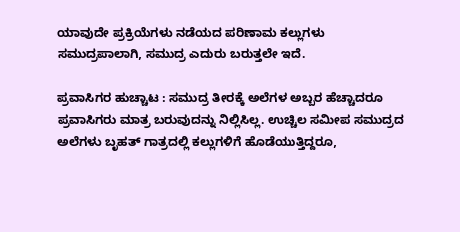ಯಾವುದೇ ಪ್ರಕ್ರಿಯೆಗಳು ನಡೆಯದ ಪರಿಣಾಮ ಕಲ್ಲುಗಳು ಸಮುದ್ರಪಾಲಾಗಿ, ಸಮುದ್ರ ಎದುರು ಬರುತ್ತಲೇ ಇದೆ.

ಪ್ರವಾಸಿಗರ ಹುಚ್ಚಾಟ : ಸಮುದ್ರ ತೀರಕ್ಕೆ ಅಲೆಗಳ ಅಬ್ಬರ ಹೆಚ್ಚಾದರೂ ಪ್ರವಾಸಿಗರು ಮಾತ್ರ ಬರುವುದನ್ನು ನಿಲ್ಲಿಸಿಲ್ಲ. ಉಚ್ಚಿಲ ಸಮೀಪ ಸಮುದ್ರದ ಅಲೆಗಳು ಬೃಹತ್‌ ಗಾತ್ರದಲ್ಲಿ ಕಲ್ಲುಗಳಿಗೆ ಹೊಡೆಯುತ್ತಿದ್ದರೂ,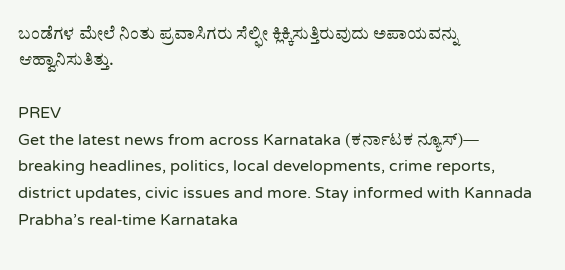ಬಂಡೆಗಳ ಮೇಲೆ ನಿಂತು ಪ್ರವಾಸಿಗರು ಸೆಲ್ಫೀ ಕ್ಲಿಕ್ಕಿಸುತ್ತಿರುವುದು ಅಪಾಯವನ್ನು ಆಹ್ವಾನಿಸುತಿತ್ತು.

PREV
Get the latest news from across Karnataka (ಕರ್ನಾಟಕ ನ್ಯೂಸ್)— breaking headlines, politics, local developments, crime reports, district updates, civic issues and more. Stay informed with Kannada Prabha’s real‑time Karnataka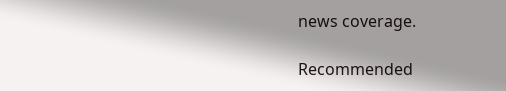news coverage.

Recommended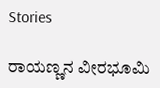Stories

ರಾಯಣ್ಣನ ವೀರಭೂಮಿ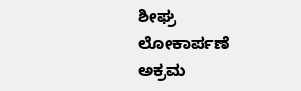ಶೀಘ್ರ ಲೋಕಾರ್ಪಣೆ
ಅಕ್ರಮ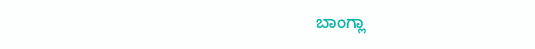ಬಾಂಗ್ಲಾ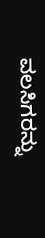ವಲಸಿಗರನ್ನು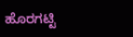ಹೊರಗಟ್ಟಿ